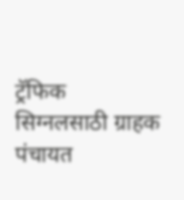ट्रॅफिक सिग्नलसाठी ग्राहक पंचायत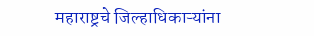महाराष्ट्रचे जिल्हाधिकाऱ्यांना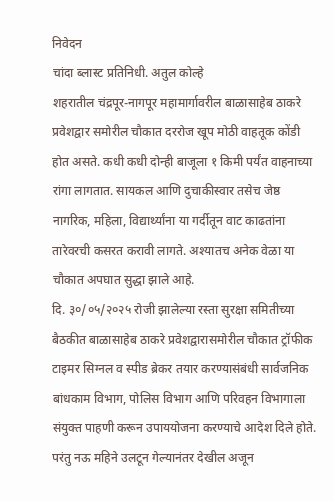निवेदन
चांदा ब्लास्ट प्रतिनिधी. अतुल कोल्हे
शहरातील चंद्रपूर-नागपूर महामार्गावरील बाळासाहेब ठाकरे प्रवेशद्वार समोरील चौकात दररोज खूप मोठी वाहतूक कोंडी होत असते. कधी कधी दोन्ही बाजूला १ किमी पर्यंत वाहनाच्या रांगा लागतात. सायकल आणि दुचाकीस्वार तसेच जेष्ठ नागरिक, महिला, विद्यार्थ्यांना या गर्दीतून वाट काढतांना तारेवरची कसरत करावी लागते. अश्यातच अनेक वेळा या चौकात अपघात सुद्धा झाले आहे.
दि. ३०/०५/२०२५ रोजी झालेल्या रस्ता सुरक्षा समितीच्या बैठकीत बाळासाहेब ठाकरे प्रवेशद्वारासमोरील चौकात ट्रॉफीक टाइमर सिग्नल व स्पीड ब्रेकर तयार करण्यासंबंधी सार्वजनिक बांधकाम विभाग, पोलिस विभाग आणि परिवहन विभागाला संयुक्त पाहणी करून उपाययोजना करण्याचे आदेश दिले होते. परंतु नऊ महिने उलटून गेल्यानंतर देखील अजून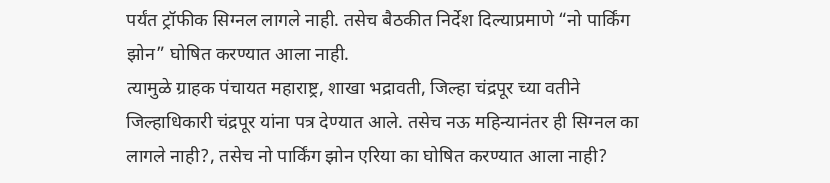पर्यंत ट्रॉफीक सिग्नल लागले नाही. तसेच बैठकीत निर्देश दिल्याप्रमाणे “नो पार्किंग झोन” घोषित करण्यात आला नाही.
त्यामुळे ग्राहक पंचायत महाराष्ट्र, शाखा भद्रावती, जिल्हा चंद्रपूर च्या वतीने जिल्हाधिकारी चंद्रपूर यांना पत्र देण्यात आले. तसेच नऊ महिन्यानंतर ही सिग्नल का लागले नाही?, तसेच नो पार्किंग झोन एरिया का घोषित करण्यात आला नाही?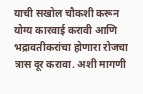याची सखोल चौकशी करून योग्य कारवाई करावी आणि भद्रावतीकरांचा होणारा रोजचा त्रास दूर करावा. अशी मागणी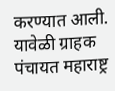करण्यात आली. यावेळी ग्राहक पंचायत महाराष्ट्र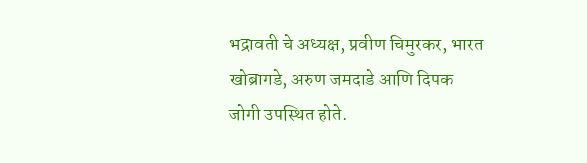भद्रावती चे अध्यक्ष, प्रवीण चिमुरकर, भारत खोब्रागडे, अरुण जमदाडे आणि दिपक जोगी उपस्थित होते.